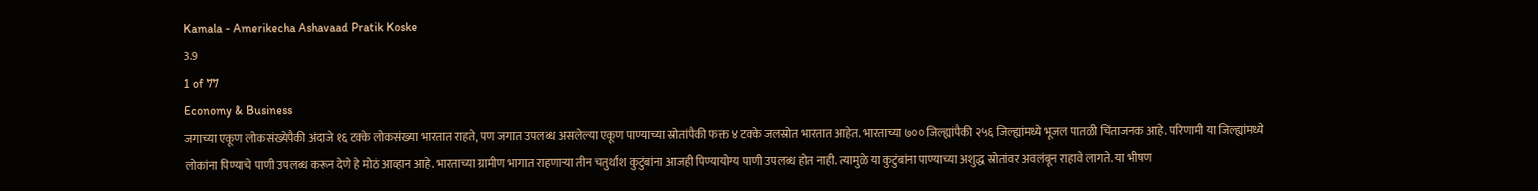Kamala - Amerikecha Ashavaad Pratik Koske
3.9
1 of 77
Economy & Business
जगाच्या एकूण लोकसंख्येपैकी अंदाजे १६ टक्के लोकसंख्या भारतात राहते, पण जगात उपलब्ध असलेल्या एकूण पाण्याच्या स्रोतांपैकी फक्त ४ टक्के जलस्रोत भारतात आहेत. भारताच्या ७०० जिल्ह्यांपैकी २५६ जिल्ह्यांमध्ये भूजल पातळी चिंताजनक आहे. परिणामी या जिल्ह्यांमध्ये लोकांना पिण्याचे पाणी उपलब्ध करून देणे हे मोठं आव्हान आहे. भारताच्या ग्रामीण भागात राहणाऱ्या तीन चतुर्थांश कुटुंबांना आजही पिण्यायोग्य पाणी उपलब्ध होत नाही. त्यामुळे या कुटुंबांना पाण्याच्या अशुद्ध स्रोतांवर अवलंबून राहावे लागते. या भीषण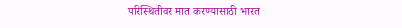परिस्थितीवर मात करण्यासाठी भारत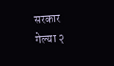सरकार गेल्या २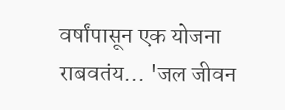वर्षांपासून एक योजना राबवतंय... 'जल जीवन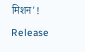मिशन'!
Release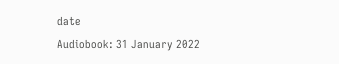date
Audiobook: 31 January 2022